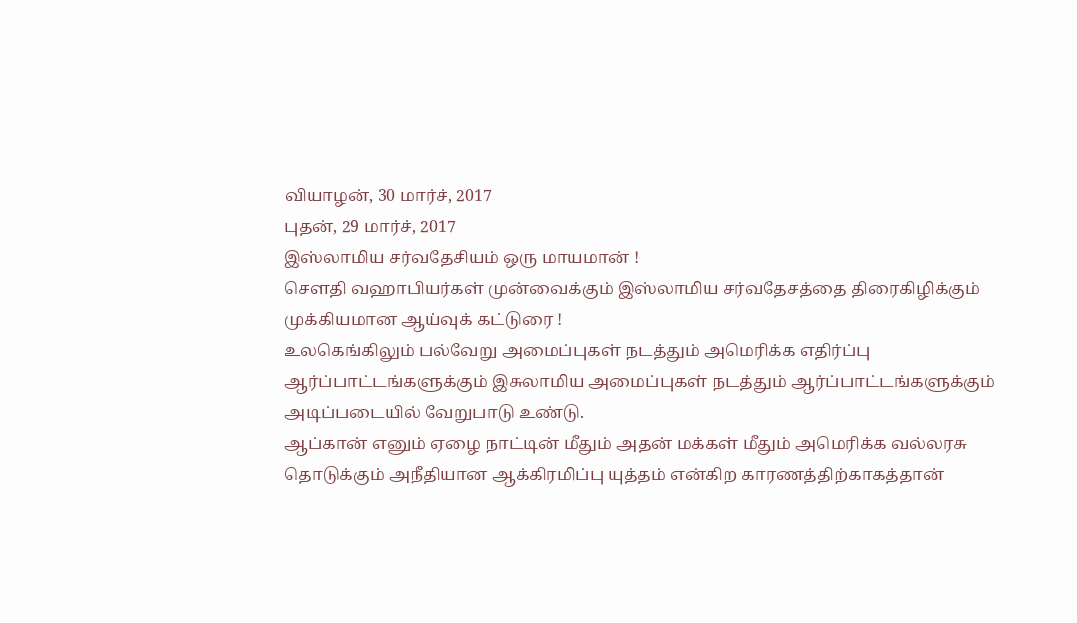வியாழன், 30 மார்ச், 2017
புதன், 29 மார்ச், 2017
இஸ்லாமிய சர்வதேசியம் ஒரு மாயமான் !
சௌதி வஹாபியர்கள் முன்வைக்கும் இஸ்லாமிய சர்வதேசத்தை திரைகிழிக்கும் முக்கியமான ஆய்வுக் கட்டுரை !
உலகெங்கிலும் பல்வேறு அமைப்புகள் நடத்தும் அமெரிக்க எதிர்ப்பு ஆர்ப்பாட்டங்களுக்கும் இசுலாமிய அமைப்புகள் நடத்தும் ஆர்ப்பாட்டங்களுக்கும் அடிப்படையில் வேறுபாடு உண்டு.
ஆப்கான் எனும் ஏழை நாட்டின் மீதும் அதன் மக்கள் மீதும் அமெரிக்க வல்லரசு தொடுக்கும் அநீதியான ஆக்கிரமிப்பு யுத்தம் என்கிற காரணத்திற்காகத்தான்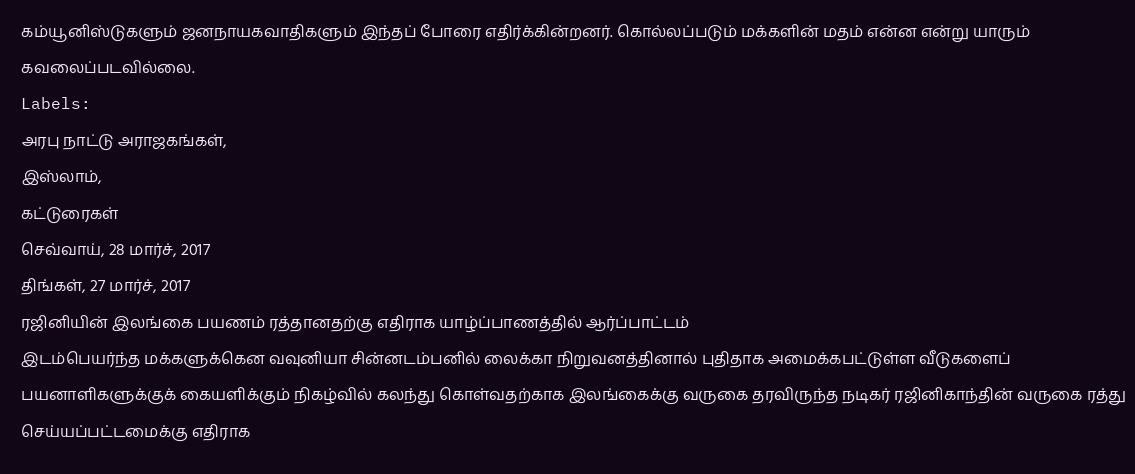கம்யூனிஸ்டுகளும் ஜனநாயகவாதிகளும் இந்தப் போரை எதிர்க்கின்றனர். கொல்லப்படும் மக்களின் மதம் என்ன என்று யாரும் கவலைப்படவில்லை.
Labels:
அரபு நாட்டு அராஜகங்கள்,
இஸ்லாம்,
கட்டுரைகள்
செவ்வாய், 28 மார்ச், 2017
திங்கள், 27 மார்ச், 2017
ரஜினியின் இலங்கை பயணம் ரத்தானதற்கு எதிராக யாழ்ப்பாணத்தில் ஆர்ப்பாட்டம்
இடம்பெயர்ந்த மக்களுக்கென வவுனியா சின்னடம்பனில் லைக்கா நிறுவனத்தினால் புதிதாக அமைக்கபட்டுள்ள வீடுகளைப் பயனாளிகளுக்குக் கையளிக்கும் நிகழ்வில் கலந்து கொள்வதற்காக இலங்கைக்கு வருகை தரவிருந்த நடிகர் ரஜினிகாந்தின் வருகை ரத்து செய்யப்பட்டமைக்கு எதிராக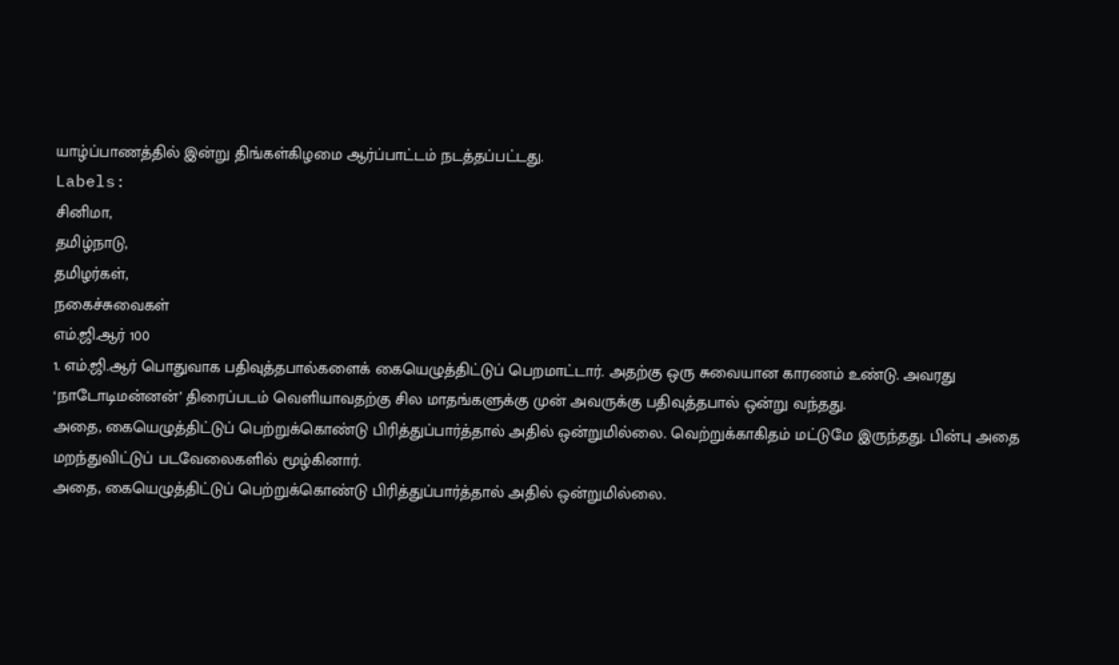யாழ்ப்பாணத்தில் இன்று திங்கள்கிழமை ஆர்ப்பாட்டம் நடத்தப்பட்டது.
Labels:
சினிமா,
தமிழ்நாடு,
தமிழர்கள்,
நகைச்சுவைகள்
எம்.ஜி.ஆர் 100
1. எம்.ஜி.ஆர் பொதுவாக பதிவுத்தபால்களைக் கையெழுத்திட்டுப் பெறமாட்டார். அதற்கு ஒரு சுவையான காரணம் உண்டு. அவரது ‘நாடோடிமன்னன்’ திரைப்படம் வெளியாவதற்கு சில மாதங்களுக்கு முன் அவருக்கு பதிவுத்தபால் ஒன்று வந்தது.
அதை, கையெழுத்திட்டுப் பெற்றுக்கொண்டு பிரித்துப்பார்த்தால் அதில் ஒன்றுமில்லை. வெற்றுக்காகிதம் மட்டுமே இருந்தது. பின்பு அதை மறந்துவிட்டுப் படவேலைகளில் மூழ்கினார்.
அதை, கையெழுத்திட்டுப் பெற்றுக்கொண்டு பிரித்துப்பார்த்தால் அதில் ஒன்றுமில்லை.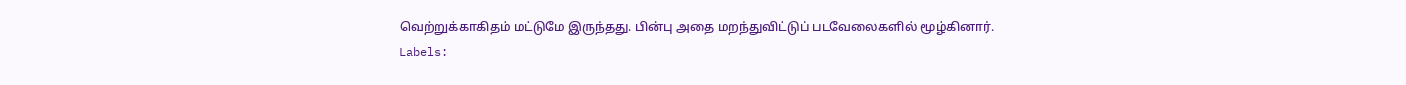வெற்றுக்காகிதம் மட்டுமே இருந்தது. பின்பு அதை மறந்துவிட்டுப் படவேலைகளில் மூழ்கினார்.
Labels: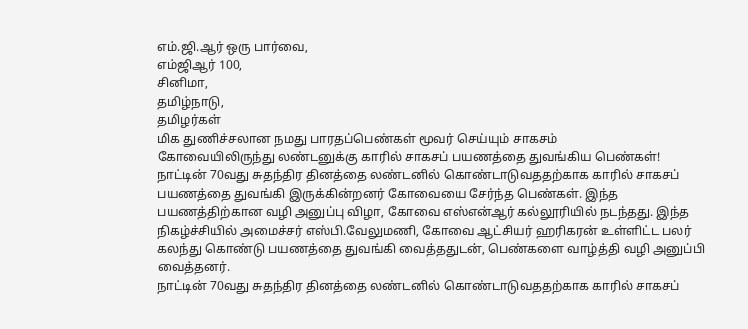எம்.ஜி.ஆர் ஒரு பார்வை,
எம்ஜிஆர் 100,
சினிமா,
தமிழ்நாடு,
தமிழர்கள்
மிக துணிச்சலான நமது பாரதப்பெண்கள் மூவர் செய்யும் சாகசம்
கோவையிலிருந்து லண்டனுக்கு காரில் சாகசப் பயணத்தை துவங்கிய பெண்கள்!
நாட்டின் 70வது சுதந்திர தினத்தை லண்டனில் கொண்டாடுவததற்காக காரில் சாகசப் பயணத்தை துவங்கி இருக்கின்றனர் கோவையை சேர்ந்த பெண்கள். இந்த பயணத்திற்கான வழி அனுப்பு விழா, கோவை எஸ்என்ஆர் கல்லூரியில் நடந்தது. இந்த நிகழ்ச்சியில் அமைச்சர் எஸ்பி.வேலுமணி, கோவை ஆட்சியர் ஹரிகரன் உள்ளிட்ட பலர் கலந்து கொண்டு பயணத்தை துவங்கி வைத்ததுடன், பெண்களை வாழ்த்தி வழி அனுப்பி வைத்தனர்.
நாட்டின் 70வது சுதந்திர தினத்தை லண்டனில் கொண்டாடுவததற்காக காரில் சாகசப்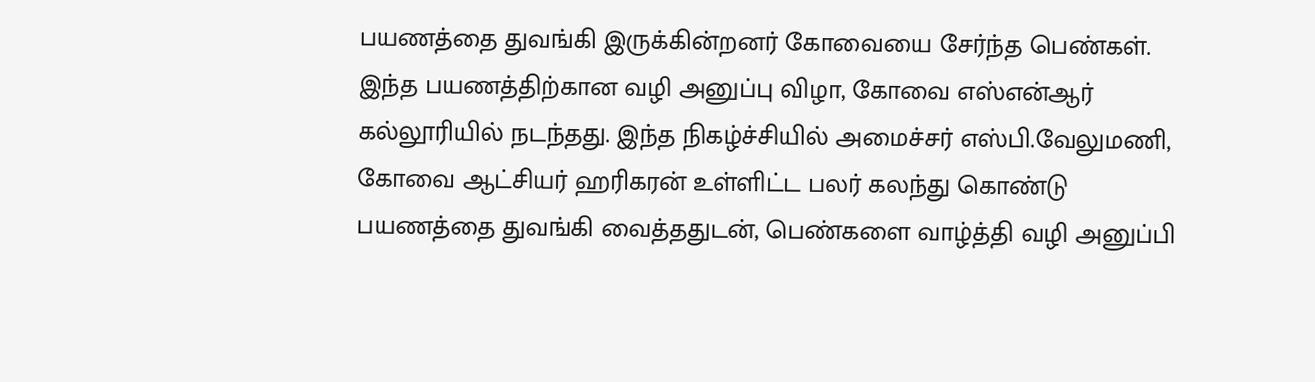பயணத்தை துவங்கி இருக்கின்றனர் கோவையை சேர்ந்த பெண்கள். இந்த பயணத்திற்கான வழி அனுப்பு விழா, கோவை எஸ்என்ஆர் கல்லூரியில் நடந்தது. இந்த நிகழ்ச்சியில் அமைச்சர் எஸ்பி.வேலுமணி, கோவை ஆட்சியர் ஹரிகரன் உள்ளிட்ட பலர் கலந்து கொண்டு பயணத்தை துவங்கி வைத்ததுடன், பெண்களை வாழ்த்தி வழி அனுப்பி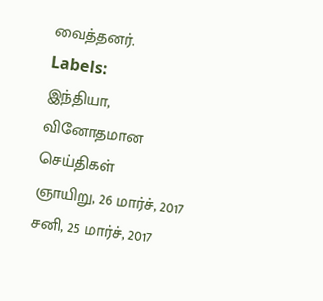வைத்தனர்.
Labels:
இந்தியா,
வினோதமான செய்திகள்
ஞாயிறு, 26 மார்ச், 2017
சனி, 25 மார்ச், 2017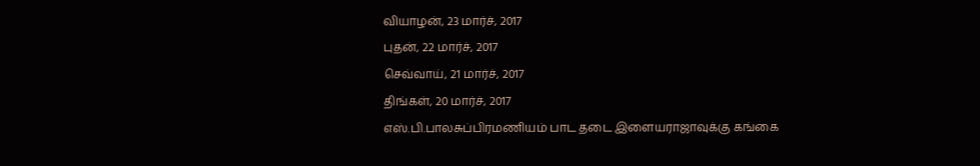வியாழன், 23 மார்ச், 2017
புதன், 22 மார்ச், 2017
செவ்வாய், 21 மார்ச், 2017
திங்கள், 20 மார்ச், 2017
எஸ்.பி.பாலசுப்பிரமணியம் பாட தடை இளையராஜாவுக்கு கங்கை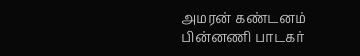அமரன் கண்டனம்
பின்னணி பாடகர்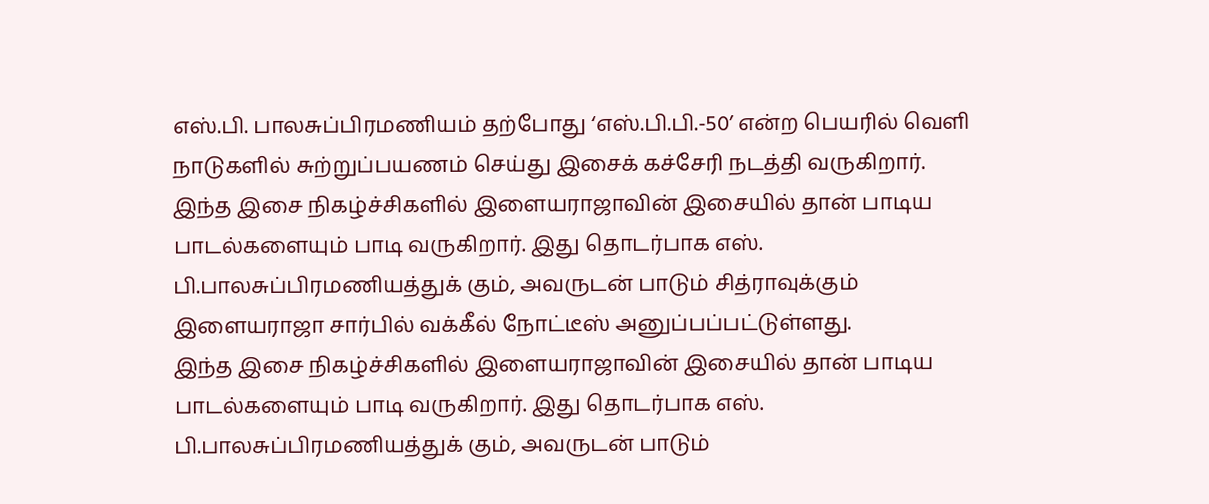எஸ்.பி. பாலசுப்பிரமணியம் தற்போது ‘எஸ்.பி.பி.-50’ என்ற பெயரில் வெளி நாடுகளில் சுற்றுப்பயணம் செய்து இசைக் கச்சேரி நடத்தி வருகிறார்.
இந்த இசை நிகழ்ச்சிகளில் இளையராஜாவின் இசையில் தான் பாடிய பாடல்களையும் பாடி வருகிறார். இது தொடர்பாக எஸ். பி.பாலசுப்பிரமணியத்துக் கும், அவருடன் பாடும் சித்ராவுக்கும் இளையராஜா சார்பில் வக்கீல் நோட்டீஸ் அனுப்பப்பட்டுள்ளது.
இந்த இசை நிகழ்ச்சிகளில் இளையராஜாவின் இசையில் தான் பாடிய பாடல்களையும் பாடி வருகிறார். இது தொடர்பாக எஸ். பி.பாலசுப்பிரமணியத்துக் கும், அவருடன் பாடும்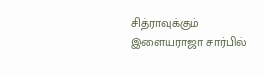சித்ராவுக்கும் இளையராஜா சார்பில்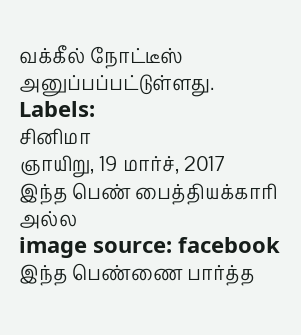வக்கீல் நோட்டீஸ் அனுப்பப்பட்டுள்ளது.
Labels:
சினிமா
ஞாயிறு, 19 மார்ச், 2017
இந்த பெண் பைத்தியக்காரி அல்ல
image source: facebook
இந்த பெண்ணை பார்த்த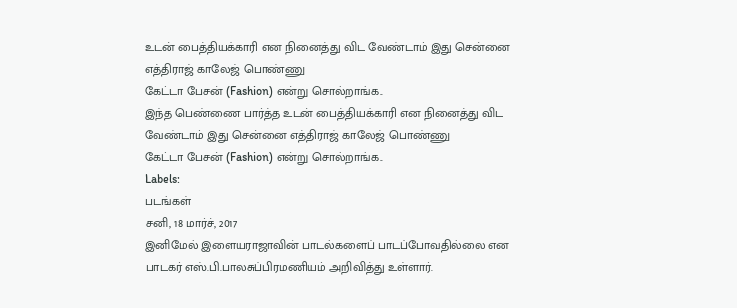உடன் பைத்தியக்காரி என நினைத்து விட வேண்டாம் இது சென்னை எத்திராஜ் காலேஜ் பொண்ணு
கேட்டா பேசன் (Fashion) என்று சொல்றாங்க..
இந்த பெண்ணை பார்த்த உடன் பைத்தியக்காரி என நினைத்து விட வேண்டாம் இது சென்னை எத்திராஜ் காலேஜ் பொண்ணு
கேட்டா பேசன் (Fashion) என்று சொல்றாங்க..
Labels:
படங்கள்
சனி, 18 மார்ச், 2017
இனிமேல் இளையராஜாவின் பாடல்களைப் பாடப்போவதில்லை என பாடகர் எஸ்.பி.பாலசுப்பிரமணியம் அறிவித்து உள்ளார்.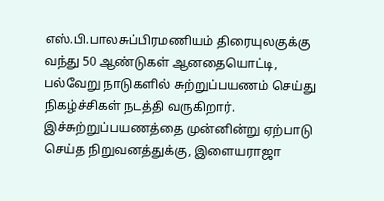எஸ்.பி.பாலசுப்பிரமணியம் திரையுலகுக்கு வந்து 50 ஆண்டுகள் ஆனதையொட்டி, பல்வேறு நாடுகளில் சுற்றுப்பயணம் செய்து நிகழ்ச்சிகள் நடத்தி வருகிறார். இச்சுற்றுப்பயணத்தை முன்னின்று ஏற்பாடு செய்த நிறுவனத்துக்கு, இளையராஜா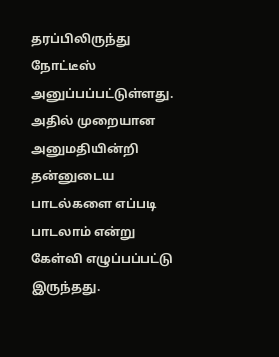தரப்பிலிருந்து நோட்டீஸ் அனுப்பப்பட்டுள்ளது. அதில் முறையான அனுமதியின்றி தன்னுடைய பாடல்களை எப்படி பாடலாம் என்று கேள்வி எழுப்பப்பட்டு இருந்தது.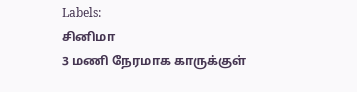Labels:
சினிமா
3 மணி நேரமாக காருக்குள்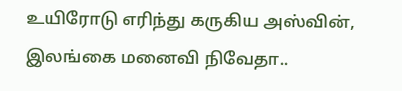உயிரோடு எரிந்து கருகிய அஸ்வின், இலங்கை மனைவி நிவேதா..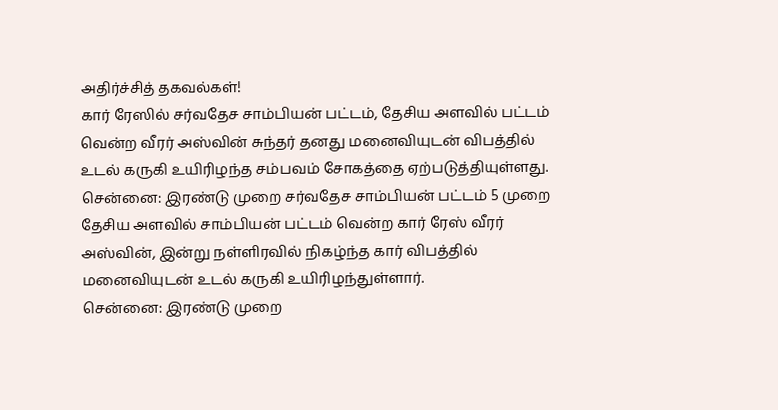அதிர்ச்சித் தகவல்கள்!
கார் ரேஸில் சர்வதேச சாம்பியன் பட்டம், தேசிய அளவில் பட்டம் வென்ற வீரர் அஸ்வின் சுந்தர் தனது மனைவியுடன் விபத்தில் உடல் கருகி உயிரிழந்த சம்பவம் சோகத்தை ஏற்படுத்தியுள்ளது.
சென்னை: இரண்டு முறை சர்வதேச சாம்பியன் பட்டம் 5 முறை தேசிய அளவில் சாம்பியன் பட்டம் வென்ற கார் ரேஸ் வீரர் அஸ்வின், இன்று நள்ளிரவில் நிகழ்ந்த கார் விபத்தில் மனைவியுடன் உடல் கருகி உயிரிழந்துள்ளார்.
சென்னை: இரண்டு முறை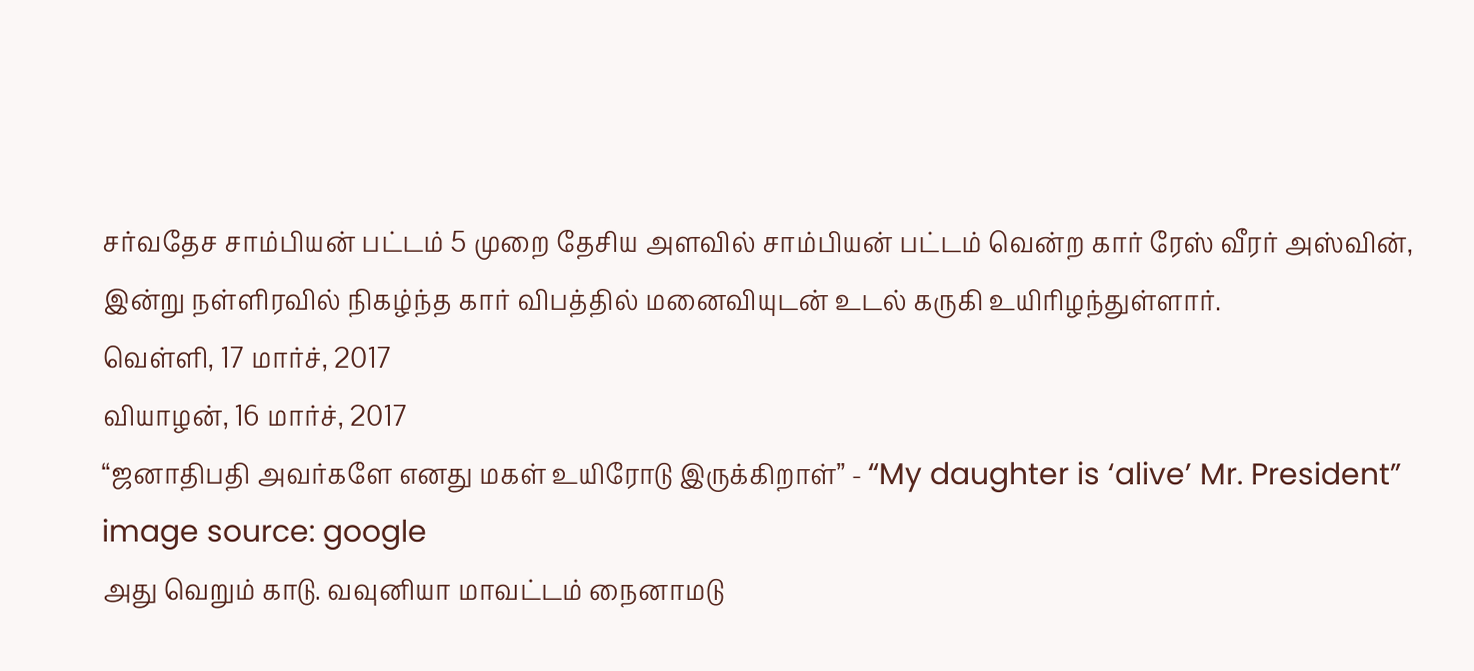சர்வதேச சாம்பியன் பட்டம் 5 முறை தேசிய அளவில் சாம்பியன் பட்டம் வென்ற கார் ரேஸ் வீரர் அஸ்வின், இன்று நள்ளிரவில் நிகழ்ந்த கார் விபத்தில் மனைவியுடன் உடல் கருகி உயிரிழந்துள்ளார்.
வெள்ளி, 17 மார்ச், 2017
வியாழன், 16 மார்ச், 2017
“ஜனாதிபதி அவர்களே எனது மகள் உயிரோடு இருக்கிறாள்” - “My daughter is ‘alive’ Mr. President”
image source: google
அது வெறும் காடு. வவுனியா மாவட்டம் நைனாமடு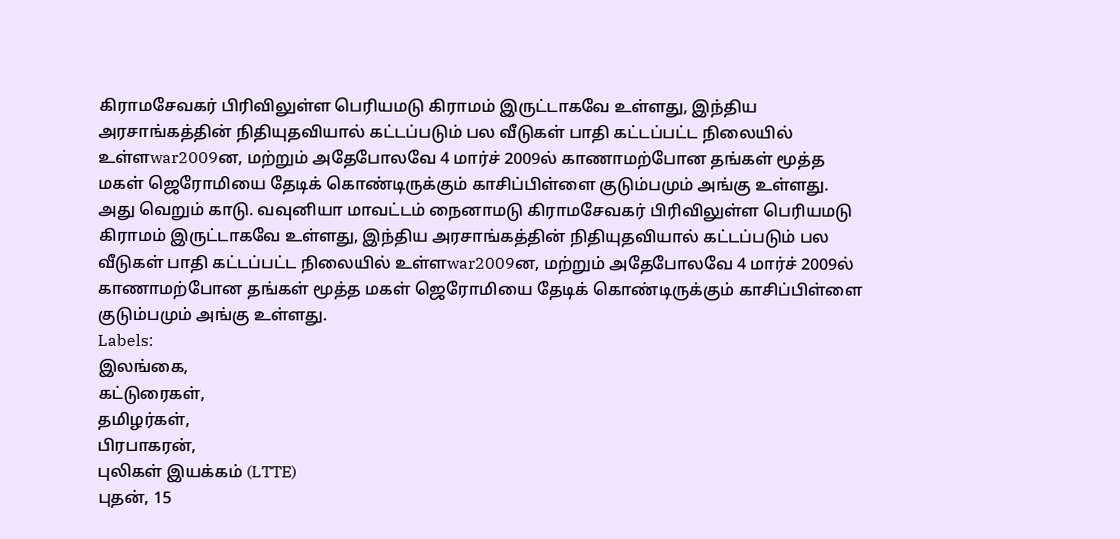கிராமசேவகர் பிரிவிலுள்ள பெரியமடு கிராமம் இருட்டாகவே உள்ளது, இந்திய அரசாங்கத்தின் நிதியுதவியால் கட்டப்படும் பல வீடுகள் பாதி கட்டப்பட்ட நிலையில் உள்ளwar2009ன, மற்றும் அதேபோலவே 4 மார்ச் 2009ல் காணாமற்போன தங்கள் மூத்த மகள் ஜெரோமியை தேடிக் கொண்டிருக்கும் காசிப்பிள்ளை குடும்பமும் அங்கு உள்ளது.
அது வெறும் காடு. வவுனியா மாவட்டம் நைனாமடு கிராமசேவகர் பிரிவிலுள்ள பெரியமடு கிராமம் இருட்டாகவே உள்ளது, இந்திய அரசாங்கத்தின் நிதியுதவியால் கட்டப்படும் பல வீடுகள் பாதி கட்டப்பட்ட நிலையில் உள்ளwar2009ன, மற்றும் அதேபோலவே 4 மார்ச் 2009ல் காணாமற்போன தங்கள் மூத்த மகள் ஜெரோமியை தேடிக் கொண்டிருக்கும் காசிப்பிள்ளை குடும்பமும் அங்கு உள்ளது.
Labels:
இலங்கை,
கட்டுரைகள்,
தமிழர்கள்,
பிரபாகரன்,
புலிகள் இயக்கம் (LTTE)
புதன், 15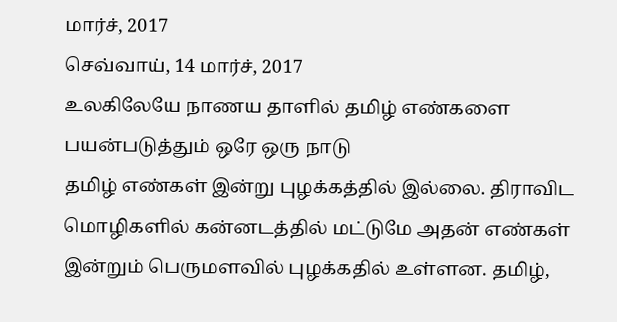மார்ச், 2017
செவ்வாய், 14 மார்ச், 2017
உலகிலேயே நாணய தாளில் தமிழ் எண்களை பயன்படுத்தும் ஒரே ஒரு நாடு
தமிழ் எண்கள் இன்று புழக்கத்தில் இல்லை. திராவிட மொழிகளில் கன்னடத்தில் மட்டுமே அதன் எண்கள் இன்றும் பெருமளவில் புழக்கதில் உள்ளன. தமிழ்,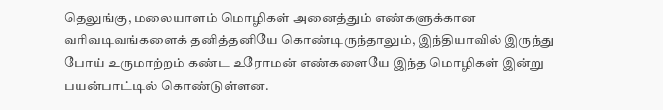தெலுங்கு, மலையாளம் மொழிகள் அனைத்தும் எண்களுக்கான வரிவடிவங்களைக் தனித்தனியே கொண்டிருந்தாலும், இந்தியாவில் இருந்து போய் உருமாற்றம் கண்ட உரோமன் எண்களையே இந்த மொழிகள் இன்று பயன்பாட்டில் கொண்டுள்ளன.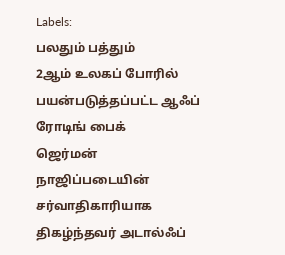Labels:
பலதும் பத்தும்
2ஆம் உலகப் போரில் பயன்படுத்தப்பட்ட ஆஃப் ரோடிங் பைக்
ஜெர்மன் நாஜிப்படையின் சர்வாதிகாரியாக திகழ்ந்தவர் அடால்ஃப்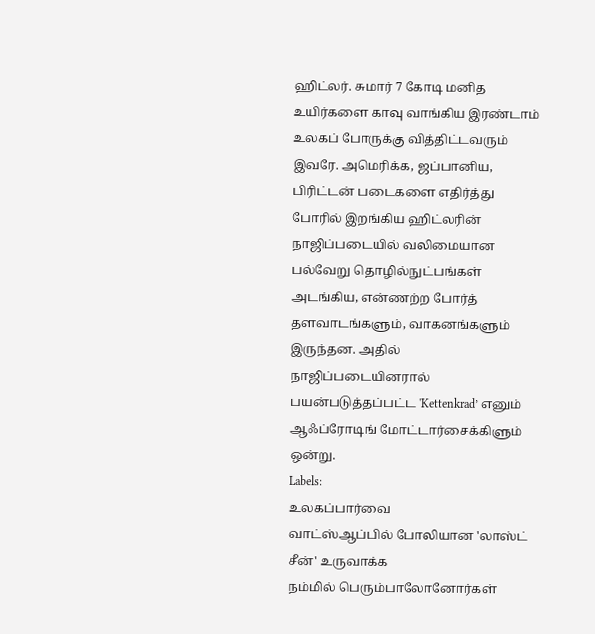ஹிட்லர். சுமார் 7 கோடி மனித உயிர்களை காவு வாங்கிய இரண்டாம் உலகப் போருக்கு வித்திட்டவரும் இவரே. அமெரிக்க, ஜப்பானிய, பிரிட்டன் படைகளை எதிர்த்து போரில் இறங்கிய ஹிட்லரின் நாஜிப்படையில் வலிமையான பல்வேறு தொழில்நுட்பங்கள் அடங்கிய, என்ணற்ற போர்த் தளவாடங்களும், வாகனங்களும் இருந்தன. அதில் நாஜிப்படையினரால் பயன்படுத்தப்பட்ட 'Kettenkrad’ எனும் ஆஃப்ரோடிங் மோட்டார்சைக்கிளும் ஒன்று.
Labels:
உலகப்பார்வை
வாட்ஸ்ஆப்பில் போலியான 'லாஸ்ட் சீன்' உருவாக்க
நம்மில் பெரும்பாலோனோர்கள்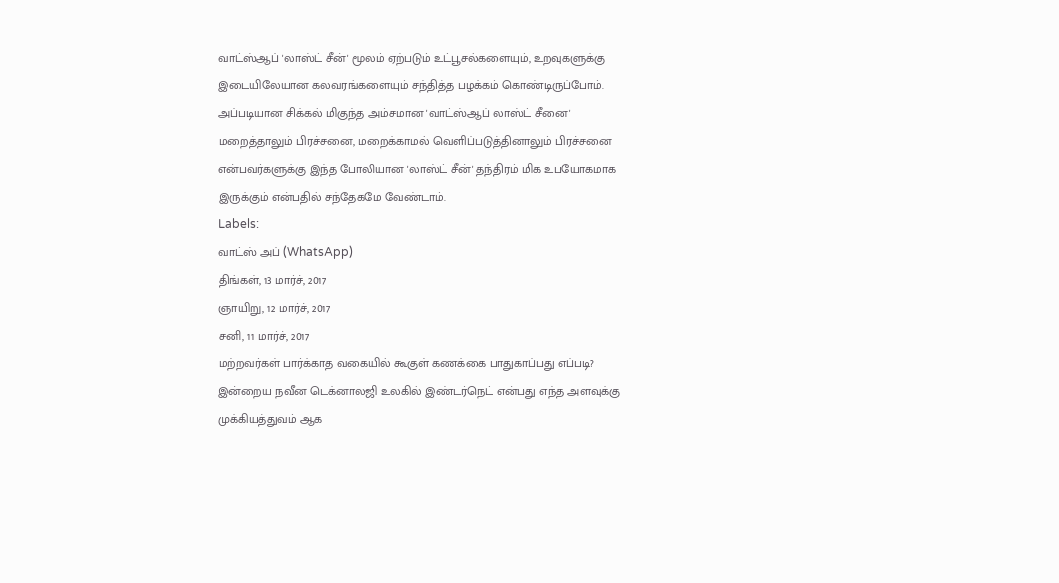வாட்ஸ்ஆப் 'லாஸ்ட் சீன்' மூலம் ஏற்படும் உட்பூசல்களையும், உறவுகளுக்கு இடையிலேயான கலவரங்களையும் சந்தித்த பழக்கம் கொண்டிருப்போம். அப்படியான சிக்கல் மிகுந்த அம்சமான 'வாட்ஸ்ஆப் லாஸ்ட் சீனை' மறைத்தாலும் பிரச்சனை, மறைக்காமல் வெளிப்படுத்தினாலும் பிரச்சனை என்பவர்களுக்கு இந்த போலியான 'லாஸ்ட் சீன்' தந்திரம் மிக உபயோகமாக இருக்கும் என்பதில் சந்தேகமே வேண்டாம்.
Labels:
வாட்ஸ் அப் (WhatsApp)
திங்கள், 13 மார்ச், 2017
ஞாயிறு, 12 மார்ச், 2017
சனி, 11 மார்ச், 2017
மற்றவர்கள் பார்க்காத வகையில் கூகுள் கணக்கை பாதுகாப்பது எப்படி?
இன்றைய நவீன டெக்னாலஜி உலகில் இண்டர்நெட் என்பது எந்த அளவுக்கு முக்கியத்துவம் ஆக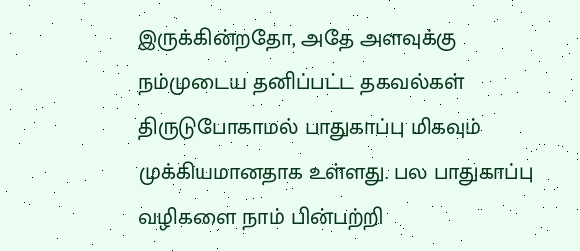இருக்கின்றதோ, அதே அளவுக்கு நம்முடைய தனிப்பட்ட தகவல்கள் திருடுபோகாமல் பாதுகாப்பு மிகவும் முக்கியமானதாக உள்ளது. பல பாதுகாப்பு வழிகளை நாம் பின்பற்றி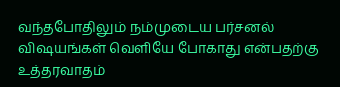வந்தபோதிலும் நம்முடைய பர்சனல் விஷயங்கள் வெளியே போகாது என்பதற்கு உத்தரவாதம்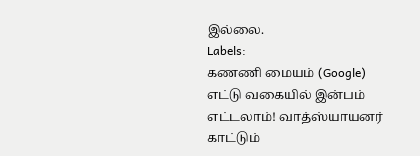இல்லை.
Labels:
கணணி மையம் (Google)
எட்டு வகையில் இன்பம் எட்டலாம்! வாத்ஸ்யாயனர் காட்டும்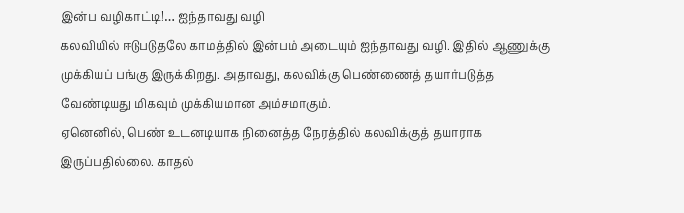இன்ப வழிகாட்டி!… ஐந்தாவது வழி
கலவியில் ஈடுபடுதலே காமத்தில் இன்பம் அடையும் ஐந்தாவது வழி. இதில் ஆணுக்கு முக்கியப் பங்கு இருக்கிறது. அதாவது, கலவிக்கு பெண்ணைத் தயார்படுத்த வேண்டியது மிகவும் முக்கியமான அம்சமாகும்.
ஏனெனில், பெண் உடனடியாக நினைத்த நேரத்தில் கலவிக்குத் தயாராக இருப்பதில்லை. காதல்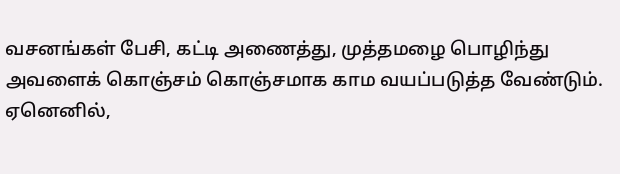வசனங்கள் பேசி, கட்டி அணைத்து, முத்தமழை பொழிந்து அவளைக் கொஞ்சம் கொஞ்சமாக காம வயப்படுத்த வேண்டும்.
ஏனெனில்,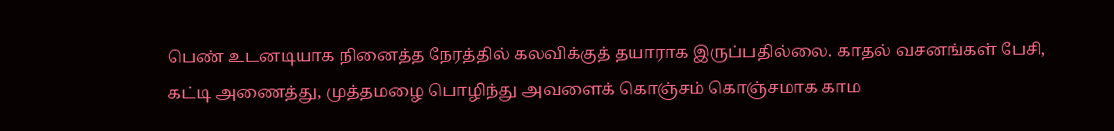பெண் உடனடியாக நினைத்த நேரத்தில் கலவிக்குத் தயாராக இருப்பதில்லை. காதல் வசனங்கள் பேசி, கட்டி அணைத்து, முத்தமழை பொழிந்து அவளைக் கொஞ்சம் கொஞ்சமாக காம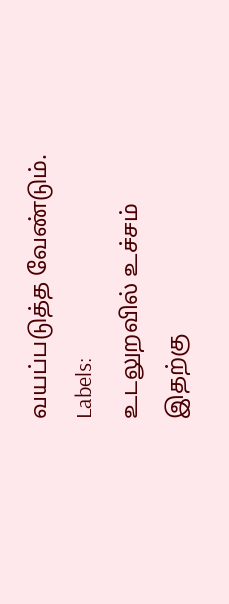வயப்படுத்த வேண்டும்.
Labels:
உடலுறவில் உச்சம்
இதற்கு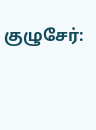குழுசேர்: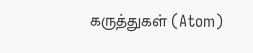கருத்துகள் (Atom)